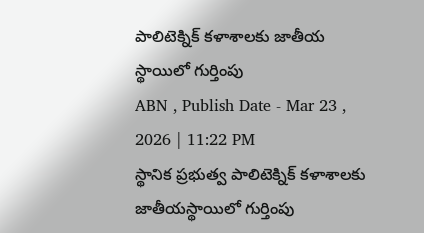పాలిటెక్నిక్ కళాశాలకు జాతీయ స్థాయిలో గుర్తింపు
ABN , Publish Date - Mar 23 , 2026 | 11:22 PM
స్థానిక ప్రభుత్వ పాలిటెక్నిక్ కళాశాలకు జాతీయస్థాయిలో గుర్తింపు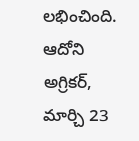లభించింది.
ఆదోని అగ్రికర్, మార్చి 23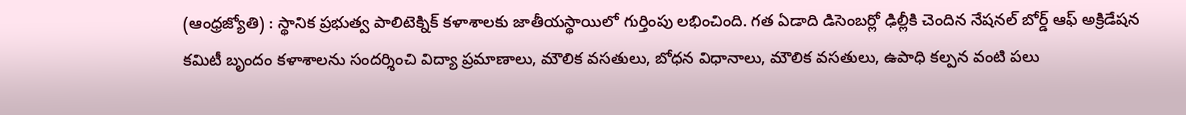(ఆంధ్రజ్యోతి) : స్థానిక ప్రభుత్వ పాలిటెక్నిక్ కళాశాలకు జాతీయస్థాయిలో గుర్తింపు లభించింది. గత ఏడాది డిసెంబర్లో ఢిల్లీకి చెందిన నేషనల్ బోర్డ్ ఆఫ్ అక్రిడేషన కమిటీ బృందం కళాశాలను సందర్శించి విద్యా ప్రమాణాలు, మౌలిక వసతులు, బోధన విధానాలు, మౌలిక వసతులు, ఉపాధి కల్పన వంటి పలు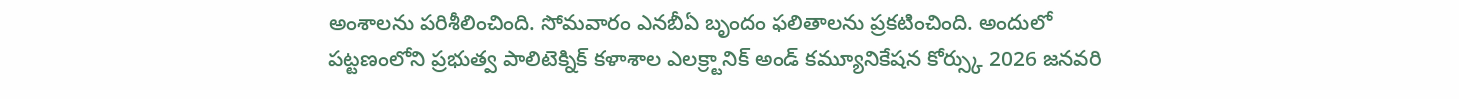అంశాలను పరిశీలించింది. సోమవారం ఎనబీఏ బృందం ఫలితాలను ప్రకటించింది. అందులో పట్టణంలోని ప్రభుత్వ పాలిటెక్నిక్ కళాశాల ఎలక్ర్టానిక్ అండ్ కమ్యూనికేషన కోర్స్కు 2026 జనవరి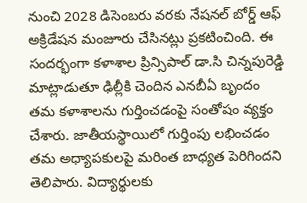నుంచి 2028 డిసెంబరు వరకు నేషనల్ బోర్డ్ ఆఫ్ అక్రిడేషన మంజూరు చేసినట్లు ప్రకటించింది. ఈ సందర్భంగా కళాశాల ప్రిన్సిపాల్ డా.సి చిన్నపురెడ్డి మాట్లాడుతూ ఢిల్లీకి చెందిన ఎనబీఏ బృందం తమ కళాశాలను గుర్తించడంపై సంతోషం వ్యక్తం చేశారు. జాతీయస్థాయిలో గుర్తింపు లభించడం తమ అధ్యాపకులపై మరింత బాధ్యత పెరిగిందని తెలిపారు. విద్యార్థులకు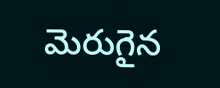మెరుగైన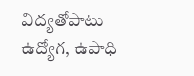విద్యతోపాటు ఉద్యోగ, ఉపాధి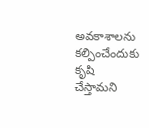అవకాశాలను కల్పించేందుకు కృషి చేస్తామని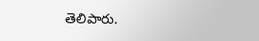తెలిపారు.